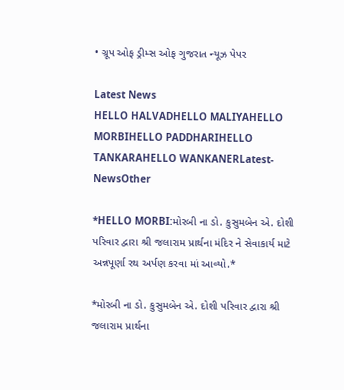• ગ્રૂપ ઓફ ડ્રીમ્સ ઓફ ગુજરાત ન્યૂઝ પેપર

Latest News
HELLO HALVADHELLO MALIYAHELLO MORBIHELLO PADDHARIHELLO TANKARAHELLO WANKANERLatest-NewsOther

*HELLO MORBI:મોરબી ના ડો. કુસુમબેન એ. દોશી પરિવાર દ્વારા શ્રી જલારામ પ્રાર્થના મંદિર ને સેવાકાર્ય માટે અન્નપૂર્ણા રથ અર્પણ કરવા માં આવ્યો.*

*મોરબી ના ડો. કુસુમબેન એ. દોશી પરિવાર દ્વારા શ્રી જલારામ પ્રાર્થના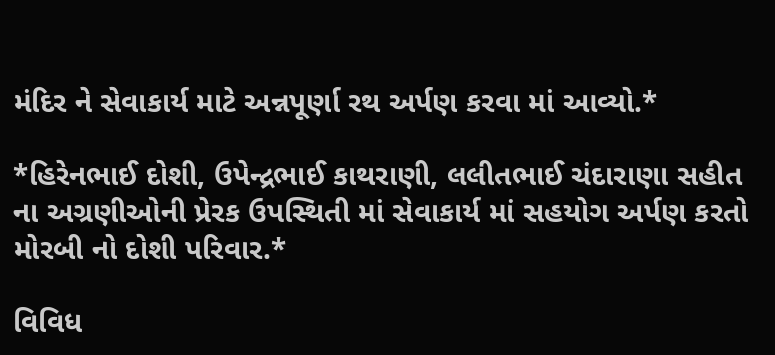મંદિર ને સેવાકાર્ય માટે અન્નપૂર્ણા રથ અર્પણ કરવા માં આવ્યો.*

*હિરેનભાઈ દોશી, ઉપેન્દ્રભાઈ કાથરાણી, લલીતભાઈ ચંદારાણા સહીત ના અગ્રણીઓની પ્રેરક ઉપસ્થિતી માં સેવાકાર્ય માં સહયોગ અર્પણ કરતો મોરબી નો દોશી પરિવાર.*

વિવિધ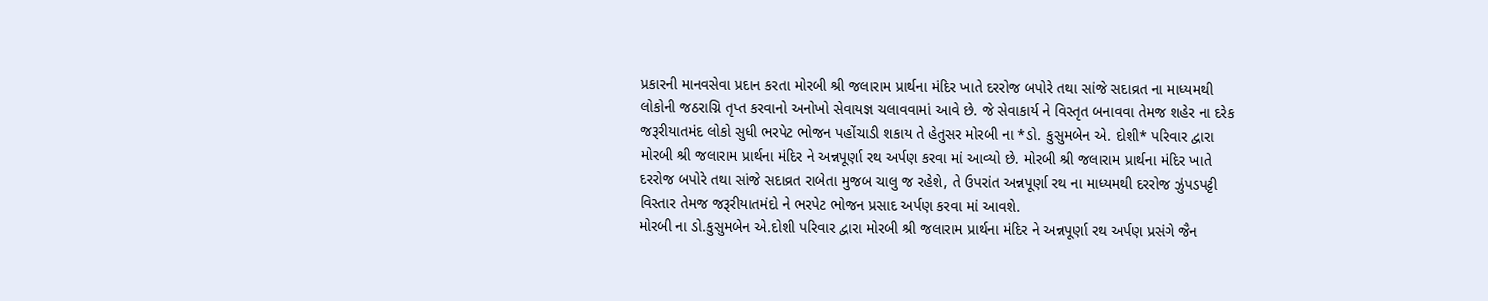પ્રકારની માનવસેવા પ્રદાન કરતા મોરબી શ્રી જલારામ પ્રાર્થના મંદિર ખાતે દરરોજ બપોરે તથા સાંજે સદાવ્રત ના માધ્યમથી લોકોની જઠરાગ્નિ તૃપ્ત કરવાનો અનોખો સેવાયજ્ઞ ચલાવવામાં આવે છે. જે સેવાકાર્ય ને વિસ્તૃત બનાવવા તેમજ શહેર ના દરેક જરૂરીયાતમંદ લોકો સુધી ભરપેટ ભોજન પહોંચાડી શકાય તે હેતુસર મોરબી ના *ડો. કુસુમબેન એ. દોશી* પરિવાર દ્વારા મોરબી શ્રી જલારામ પ્રાર્થના મંદિર ને અન્નપૂર્ણા રથ અર્પણ કરવા માં આવ્યો છે. મોરબી શ્રી જલારામ પ્રાર્થના મંદિર ખાતે દરરોજ બપોરે તથા સાંજે સદાવ્રત રાબેતા મુજબ ચાલુ જ રહેશે, તે ઉપરાંત અન્નપૂર્ણા રથ ના માધ્યમથી દરરોજ ઝુંપડપટ્ટી વિસ્તાર તેમજ જરૂરીયાતમંદો ને ભરપેટ ભોજન પ્રસાદ અર્પણ કરવા માં આવશે.
મોરબી ના ડો.કુસુમબેન એ.દોશી પરિવાર દ્વારા મોરબી શ્રી જલારામ પ્રાર્થના મંદિર ને અન્નપૂર્ણા રથ અર્પણ પ્રસંગે જૈન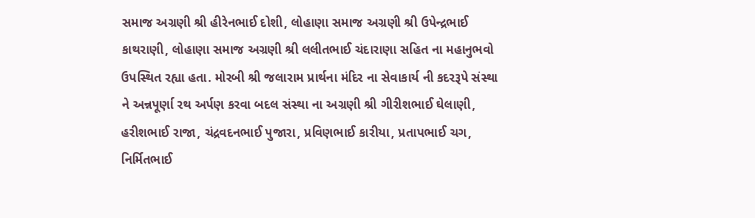સમાજ અગ્રણી શ્રી હીરેનભાઈ દોશી, લોહાણા સમાજ અગ્રણી શ્રી ઉપેન્દ્રભાઈ કાથરાણી, લોહાણા સમાજ અગ્રણી શ્રી લલીતભાઈ ચંદારાણા સહિત ના મહાનુભવો ઉપસ્થિત રહ્યા હતા. મોરબી શ્રી જલારામ પ્રાર્થના મંદિર ના સેવાકાર્ય ની કદરરૂપે સંસ્થા ને અન્નપૂર્ણા રથ અર્પણ કરવા બદલ સંસ્થા ના અગ્રણી શ્રી ગીરીશભાઈ ઘેલાણી, હરીશભાઈ રાજા, ચંદ્રવદનભાઈ પુજારા, પ્રવિણભાઈ કારીયા, પ્રતાપભાઈ ચગ, નિર્મિતભાઈ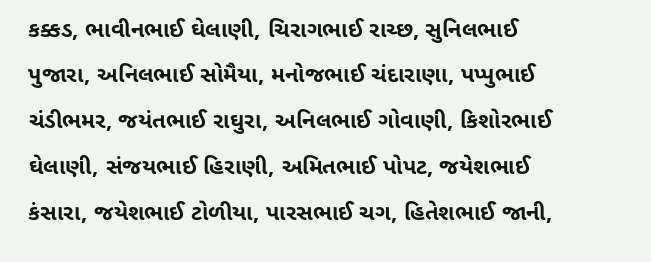કક્કડ, ભાવીનભાઈ ઘેલાણી, ચિરાગભાઈ રાચ્છ, સુનિલભાઈ પુજારા, અનિલભાઈ સોમૈયા, મનોજભાઈ ચંદારાણા, પપ્પુભાઈ ચંડીભમર, જયંતભાઈ રાઘુરા, અનિલભાઈ ગોવાણી, કિશોરભાઈ ઘેલાણી, સંજયભાઈ હિરાણી, અમિતભાઈ પોપટ, જયેશભાઈ કંસારા, જયેશભાઈ ટોળીયા, પારસભાઈ ચગ, હિતેશભાઈ જાની,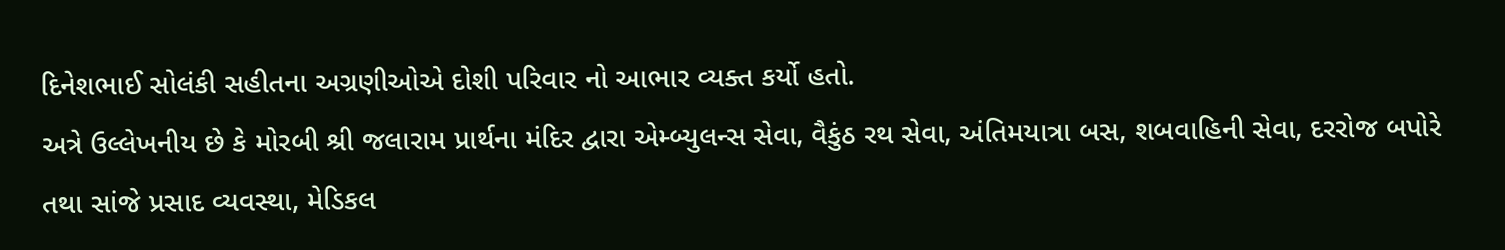દિનેશભાઈ સોલંકી સહીતના અગ્રણીઓએ દોશી પરિવાર નો આભાર વ્યક્ત કર્યો હતો.
અત્રે ઉલ્લેખનીય છે કે મોરબી શ્રી જલારામ પ્રાર્થના મંદિર દ્વારા એમ્બ્યુલન્સ સેવા, વૈકુંઠ રથ સેવા, અંતિમયાત્રા બસ, શબવાહિની સેવા, દરરોજ બપોરે તથા સાંજે પ્રસાદ વ્યવસ્થા, મેડિકલ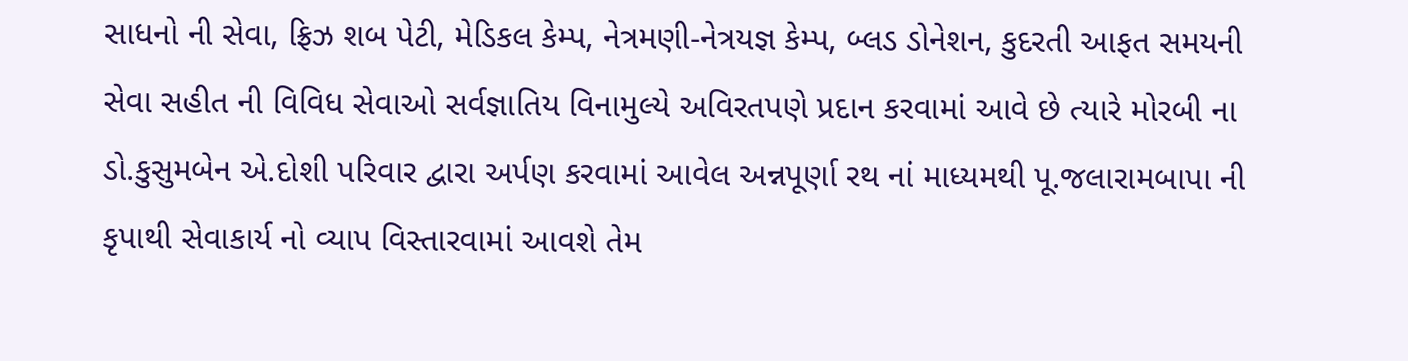સાધનો ની સેવા, ફ્રિઝ શબ પેટી, મેડિકલ કેમ્પ, નેત્રમણી-નેત્રયજ્ઞ કેમ્પ, બ્લડ ડોનેશન, કુદરતી આફત સમયની સેવા સહીત ની વિવિધ સેવાઓ સર્વજ્ઞાતિય વિનામુલ્યે અવિરતપણે પ્રદાન કરવામાં આવે છે ત્યારે મોરબી ના ડો.કુસુમબેન એ.દોશી પરિવાર દ્વારા અર્પણ કરવામાં આવેલ અન્નપૂર્ણા રથ નાં માધ્યમથી પૂ.જલારામબાપા ની કૃપાથી સેવાકાર્ય નો વ્યાપ વિસ્તારવામાં આવશે તેમ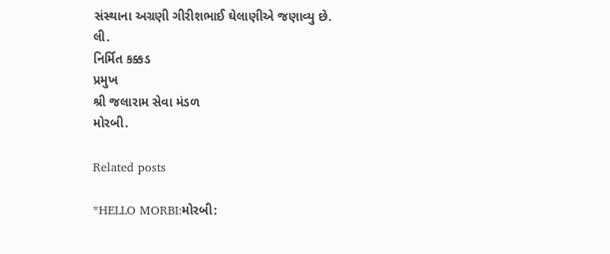સંસ્થાના અગ્રણી ગીરીશભાઈ ઘેલાણીએ જણાવ્યુ છે.
લી.
નિર્મિત કક્કડ
પ્રમુખ
શ્રી જલારામ સેવા મંડળ
મોરબી.

Related posts

*HELLO MORBI:મોરબી: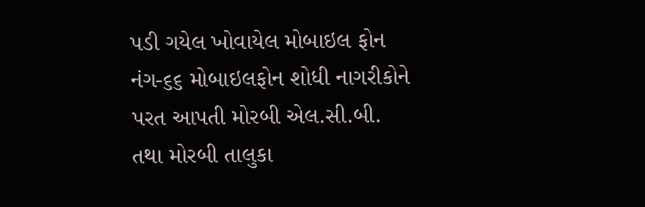પડી ગયેલ ખોવાયેલ મોબાઇલ ફોન નંગ-૬૬ મોબાઇલફોન શોધી નાગરીકોને પરત આપતી મોરબી એલ.સી.બી. તથા મોરબી તાલુકા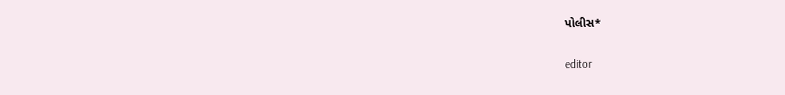પોલીસ*

editor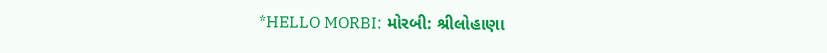*HELLO MORBI: મોરબી: શ્રીલોહાણા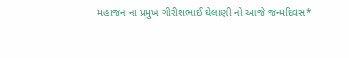મહાજન ના પ્રમુખ ગીરીશભાઈ ઘેલાણી નો આજે જન્મદિવસ*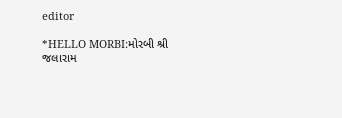editor

*HELLO MORBI:મોરબી શ્રી જલારામ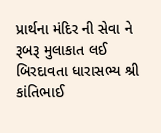પ્રાર્થના મંદિર ની સેવા ને રૂબરૂ મુલાકાત લઈ બિરદાવતા ધારાસભ્ય શ્રી કાંતિભાઈ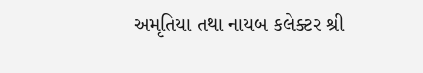અમૃતિયા તથા નાયબ કલેક્ટર શ્રી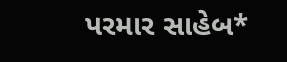પરમાર સાહેબ*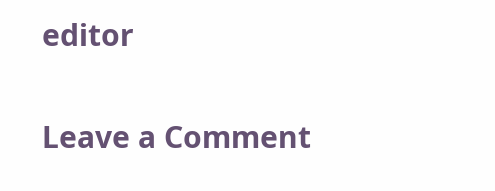editor

Leave a Comment